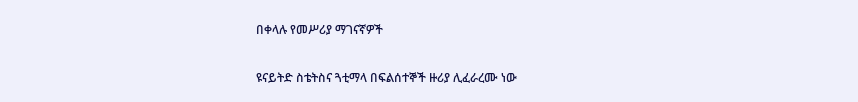በቀላሉ የመሥሪያ ማገናኛዎች

ዩናይትድ ስቴትስና ጓቲማላ በፍልሰተኞች ዙሪያ ሊፈራረሙ ነው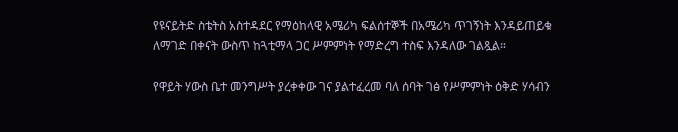የዩናይትድ ስቴትስ አስተዳደር የማዕከላዊ አሜሪካ ፍልሰተኞች በአሜሪካ ጥገኝነት እንዳይጠይቁ ለማገድ በቀናት ውስጥ ከጓቲማላ ጋር ሥምምነት የማድረግ ተስፍ እንዳለው ገልጿል።

የዋይት ሃውስ ቤተ መንግሥት ያረቀቀው ገና ያልተፈረመ ባለ ሰባት ገፅ የሥምምነት ዕቅድ ሃሳብን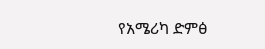የአሜሪካ ድምፅ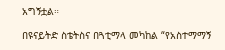አግኝቷል።

በዩናይትድ ስቴትስና በጓቲማላ መካከል “የአስተማማኝ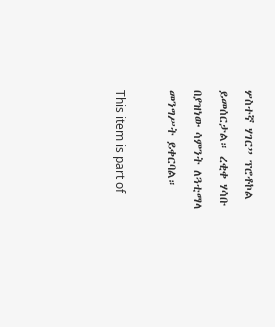ሦስተኛ ሃገር” ፕሮቶኮል ይመሰርታል። ረቂቀ ሃሳቡ በያዝነው ሳምንት ለጓቲማላ መንግሥት ይቀርባል።

This item is part of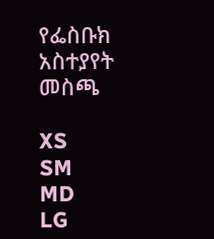የፌስቡክ አስተያየት መስጫ

XS
SM
MD
LG